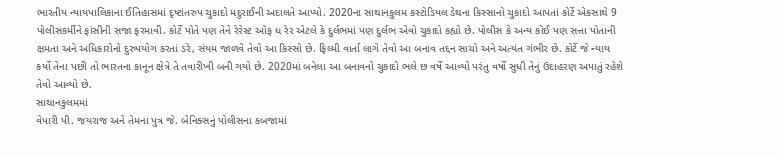ભારતીય ન્યાયપાલિકાના ઈતિહાસમાં દૃષ્ટાંતરુપ ચુકાદો મદુરાઈની અદાલતે આપ્યો. 2020ના સાથાનકુલમ કસ્ટોડિયલ ડેથના કિસ્સાનો ચુકાદો આપતાં કોર્ટે એકસાથે 9 પોલીસકર્મીને ફાંસીની સજા ફરમાવી. કોર્ટે પોતે પણ તેને રેરેસ્ટ ઓફ ધ રેર એટલે કે દુર્લભમાં પણ દુર્લભ એવો ચુકાદો કહ્યો છે. પોલીસ કે અન્ય કોઈ પણ સત્તા પોતાની ક્ષમતા અને અધિકારોનો દુરુપયોગ કરતાં ડરે, સંયમ જાળવે તેવો આ કિસ્સો છે. ફિલ્મી વાર્તા લાગે તેવો આ બનાવ તદ્દન સાચો અને અત્યંત ગંભીર છે. કોર્ટે જે ન્યાય કર્યો તેના પછી તો ભારતના કાનૂન ક્ષેત્રે તે તવારીખી બની ગયો છે. 2020માં બનેલા આ બનાવનો ચુકાદો ભલે છ વર્ષે આવ્યો પરંતુ વર્ષો સુધી તેનું ઉદાહરણ અપાતું રહેશે તેવો આવ્યો છે.
સાથાનકુલમમાં
વેપારી પી. જયરાજ અને તેમના પુત્ર જે. બેનિક્સનું પોલીસના કબજામાં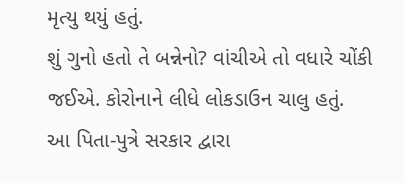મૃત્યુ થયું હતું.
શું ગુનો હતો તે બન્નેનો? વાંચીએ તો વધારે ચોંકી જઈએ. કોરોનાને લીધે લોકડાઉન ચાલુ હતું.
આ પિતા-પુત્રે સરકાર દ્વારા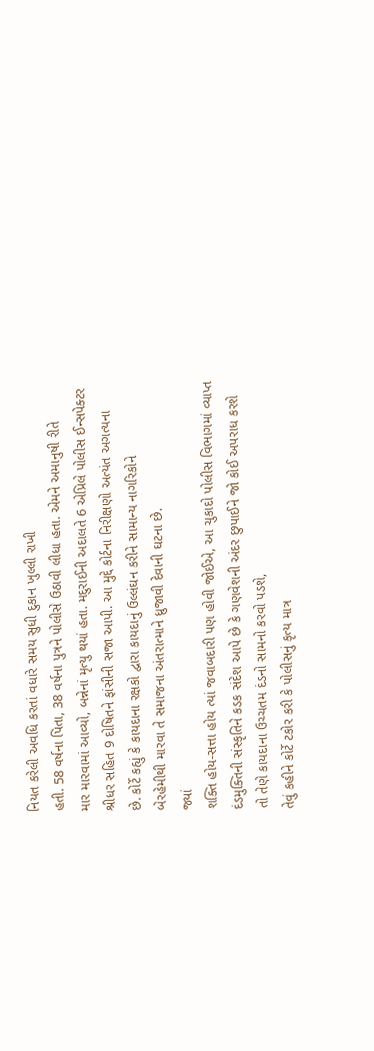નિયત કરેલી અવધિ કરતાં વધારે સમય સુધી દુકાન ખુલ્લી રાખી
હતી. 58 વર્ષના પિતા, 38 વર્ષના પુત્રને પોલીસે ઉઠાવી લીધા હતા. એમને અમાનુષી રીતે
માર મારવામાં આવ્યો, બન્નેનાં મૃત્યુ થયાં હતા. મદુરાઈની અદાલતે 6 એપ્રિલે પોલીસ ઈન્સપેક્ટર
શ્રીધર સહિત 9 દોષિતને ફાંસીની સજા આપી. આ મુદ્દે કોર્ટના નિરીક્ષણો અત્યંત અગત્યના
છે. કોર્ટે કહ્યું કે કાયદાના રક્ષકો દ્વારા કાયદાનું ઉલ્લંઘન કરીને સામાન્ય નાગરિકોને
બેરહેમીથી મારવા તે સમાજના અંતરાત્માને ધ્રુજાવી દેવાની ઘટના છે.
જ્યાં
શક્તિ હોય-સત્તા હોય ત્યાં જવાબદારી પણ હોવી જોઈએ, આ ચુકાદો પોલીસ વિભાગમાં વ્યાપ્ત
દંડમુક્તિની સંસ્કૃતિને કડક સંદેશ આપે છે કે ગણવેશની અંદર છુપાઈને જો કોઈ અપરાધ કરશે
તો તેણે કાયદાના ઉચ્ચતમ દંડનો સામનો કરવો પડશે,
તેવું કહીને કોર્ટે ટકોર કરી કે પોલીસનું કૃત્ય માત્ર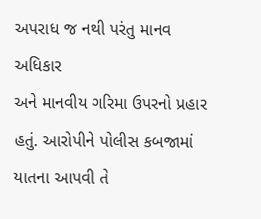અપરાધ જ નથી પરંતુ માનવ અધિકાર
અને માનવીય ગરિમા ઉપરનો પ્રહાર હતું. આરોપીને પોલીસ કબજામાં યાતના આપવી તે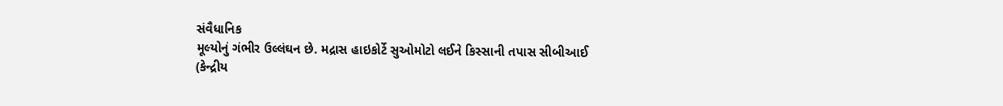સંવૈધાનિક
મૂલ્યોનું ગંભીર ઉલ્લંઘન છે. મદ્રાસ હાઇકોર્ટે સુઓમોટો લઈને કિસ્સાની તપાસ સીબીઆઈ
(કેન્દ્રીય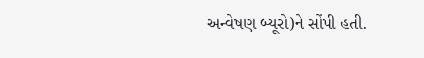અન્વેષણ બ્યૂરો)ને સોંપી હતી.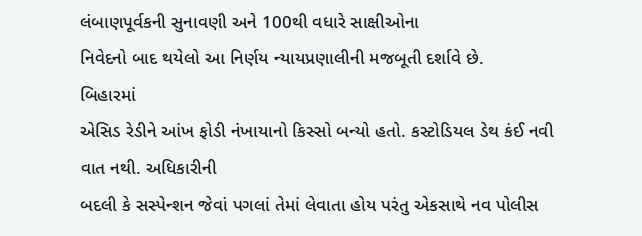લંબાણપૂર્વકની સુનાવણી અને 100થી વધારે સાક્ષીઓના
નિવેદનો બાદ થયેલો આ નિર્ણય ન્યાયપ્રણાલીની મજબૂતી દર્શાવે છે.
બિહારમાં
એસિડ રેડીને આંખ ફોડી નંખાયાનો કિસ્સો બન્યો હતો. કસ્ટોડિયલ ડેથ કંઈ નવી વાત નથી. અધિકારીની
બદલી કે સસ્પેન્શન જેવાં પગલાં તેમાં લેવાતા હોય પરંતુ એકસાથે નવ પોલીસ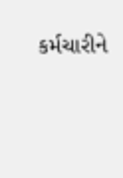કર્મચારીને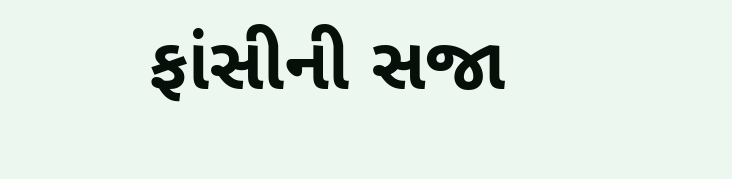ફાંસીની સજા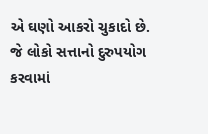એ ઘણો આકરો ચુકાદો છે. જે લોકો સત્તાનો દુરુપયોગ કરવામાં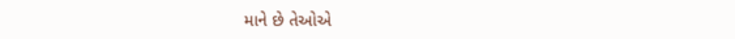માને છે તેઓએ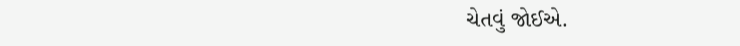ચેતવું જોઈએ.